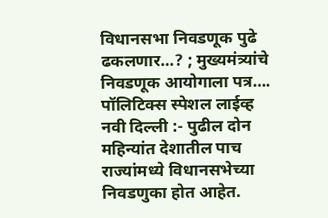विधानसभा निवडणूक पुढे ढकलणार…? ; मुख्यमंत्र्यांचे निवडणूक आयोगाला पत्र….
पॉलिटिक्स स्पेशल लाईव्ह
नवी दिल्ली :- पुढील दोन महिन्यांत देशातील पाच राज्यांमध्ये विधानसभेच्या निवडणुका होत आहेत.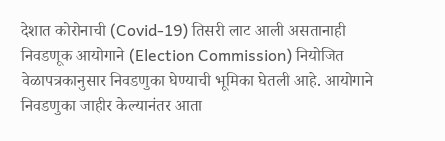देशात कोरोनाची (Covid-19) तिसरी लाट आली असतानाही निवडणूक आयोगाने (Election Commission) नियोजित वेळापत्रकानुसार निवडणुका घेण्याची भूमिका घेतली आहे. आयोगाने निवडणुका जाहीर केल्यानंतर आता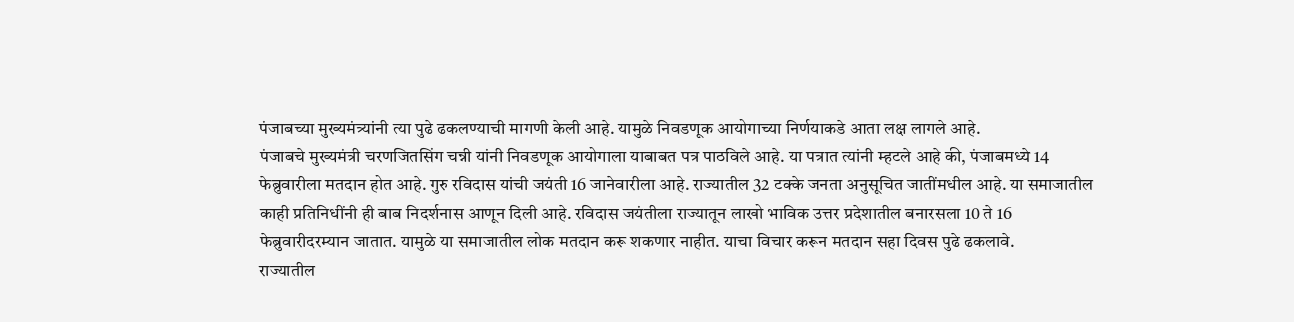पंजाबच्या मुख्यमंत्र्यांनी त्या पुढे ढकलण्याची मागणी केली आहे. यामुळे निवडणूक आयोगाच्या निर्णयाकडे आता लक्ष लागले आहे.
पंजाबचे मुख्यमंत्री चरणजितसिंग चन्नी यांनी निवडणूक आयोगाला याबाबत पत्र पाठविले आहे. या पत्रात त्यांनी म्हटले आहे की, पंजाबमध्ये 14 फेब्रुवारीला मतदान होत आहे. गुरु रविदास यांची जयंती 16 जानेवारीला आहे. राज्यातील 32 टक्के जनता अनुसूचित जातींमधील आहे. या समाजातील काही प्रतिनिधींनी ही बाब निदर्शनास आणून दिली आहे. रविदास जयंतीला राज्यातून लाखो भाविक उत्तर प्रदेशातील बनारसला 10 ते 16 फेब्रुवारीदरम्यान जातात. यामुळे या समाजातील लोक मतदान करू शकणार नाहीत. याचा विचार करून मतदान सहा दिवस पुढे ढकलावे.
राज्यातील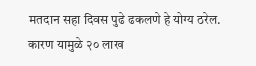मतदान सहा दिवस पुढे ढकलणे हे योग्य ठरेल. कारण यामुळे २० लाख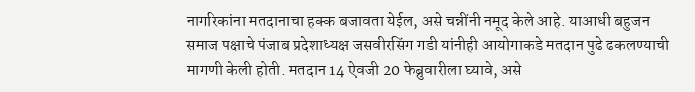नागरिकांना मतदानाचा हक्क बजावता येईल, असे चन्नींनी नमूद केले आहे. याआधी बहुजन समाज पक्षाचे पंजाब प्रदेशाध्यक्ष जसवीरसिंग गडी यांनीही आयोगाकडे मतदान पुढे ढकलण्याची मागणी केली होती. मतदान 14 ऐवजी 20 फेब्रुवारीला घ्यावे, असे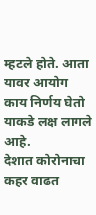म्हटले होते. आता यावर आयोग काय निर्णय घेतो याकडे लक्ष लागले आहे.
देशात कोरोनाचा कहर वाढत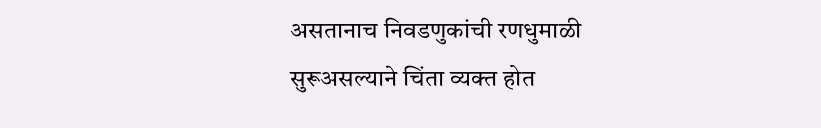असतानाच निवडणुकांची रणधुमाळी सुरूअसल्याने चिंता व्यक्त होत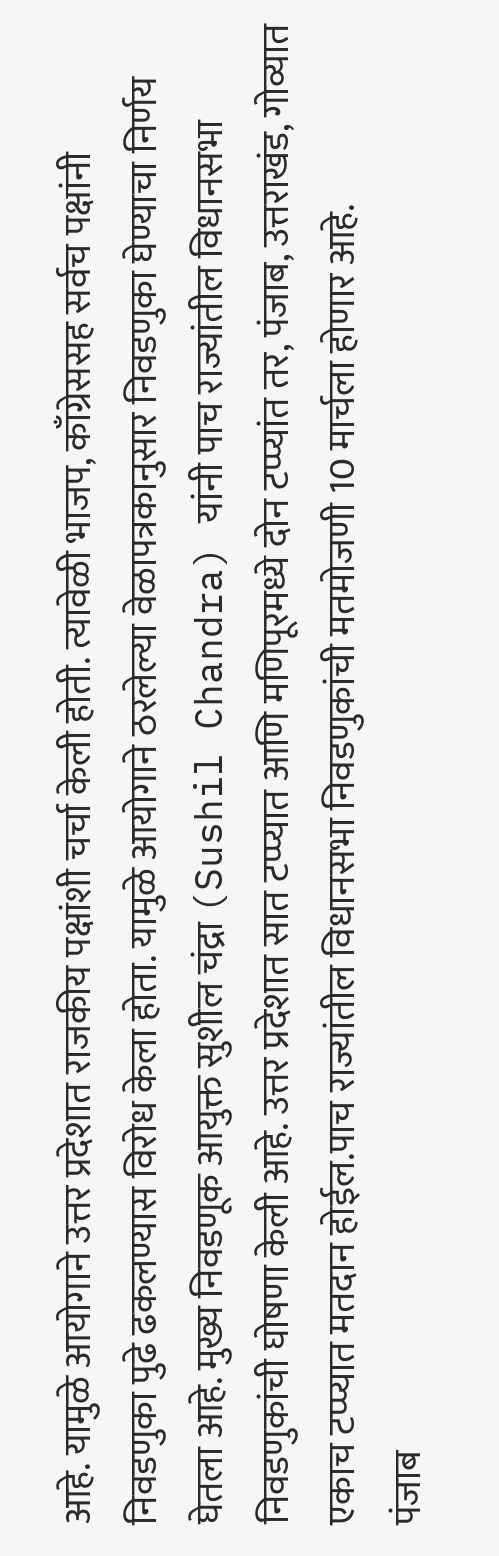आहे. यामुळे आयोगाने उत्तर प्रदेशात राजकीय पक्षांशी चर्चा केली होती. त्यावेळी भाजप, काँग्रेससह सर्वच पक्षांनी निवडणुका पुढे ढकलण्यास विरोध केला होता. यामुळे आयोगाने ठरलेल्या वेळापत्रकानुसार निवडणुका घेण्याचा निर्णय घेतला आहे. मुख्य निवडणूक आयुक्त सुशील चंद्रा (Sushil Chandra) यांनी पाच राज्यांतील विधानसभा निवडणुकांची घोषणा केली आहे. उत्तर प्रदेशात सात टप्प्यात आणि मणिपूरमध्ये दोन टप्प्यांत तर, पंजाब, उत्तराखंड, गोव्यात एकाच टप्प्यात मतदान होईल.पाच राज्यांतील विधानसभा निवडणुकांची मतमोजणी 10 मार्चला होणार आहे.
पंजाब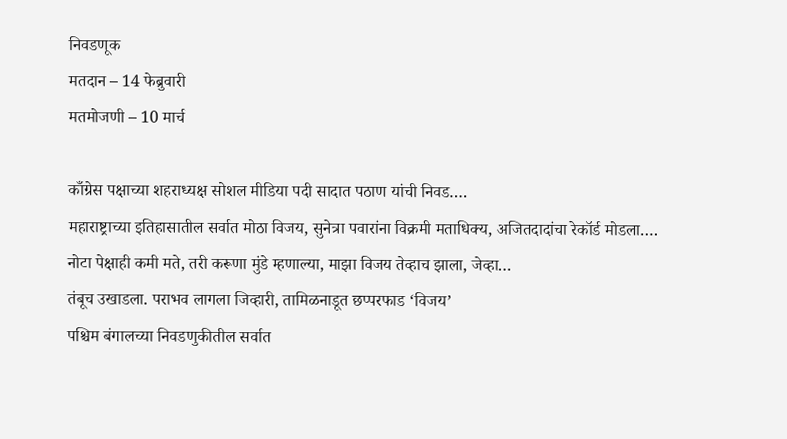निवडणूक
मतदान – 14 फेब्रुवारी
मतमोजणी – 10 मार्च

काँग्रेस पक्षाच्या शहराध्यक्ष सोशल मीडिया पदी सादात पठाण यांची निवड….
महाराष्ट्राच्या इतिहासातील सर्वात मोठा विजय, सुनेत्रा पवारांना विक्रमी मताधिक्य, अजितदादांचा रेकॉर्ड मोडला….
नोटा पेक्षाही कमी मते, तरी करूणा मुंडे म्हणाल्या, माझा विजय तेव्हाच झाला, जेव्हा…
तंबूच उखाडला. पराभव लागला जिव्हारी, तामिळनाडूत छप्परफाड ‘विजय’
पश्चिम बंगालच्या निवडणुकीतील सर्वात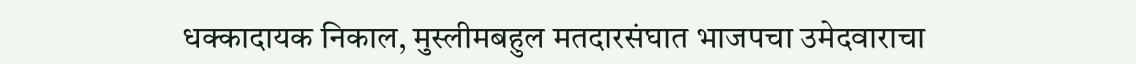धक्कादायक निकाल, मुस्लीमबहुल मतदारसंघात भाजपचा उमेदवाराचा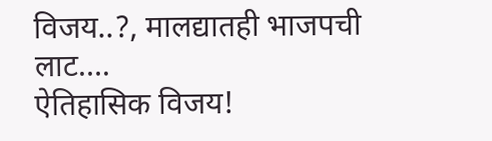विजय..?, मालद्यातही भाजपची लाट….
ऐतिहासिक विजय!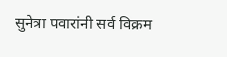सुनेत्रा पवारांनी सर्व विक्रम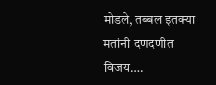मोडले, तब्बल इतक्या मतांनी दणदणीत विजय….